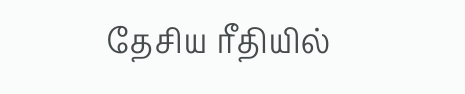தேசிய ரீதியில்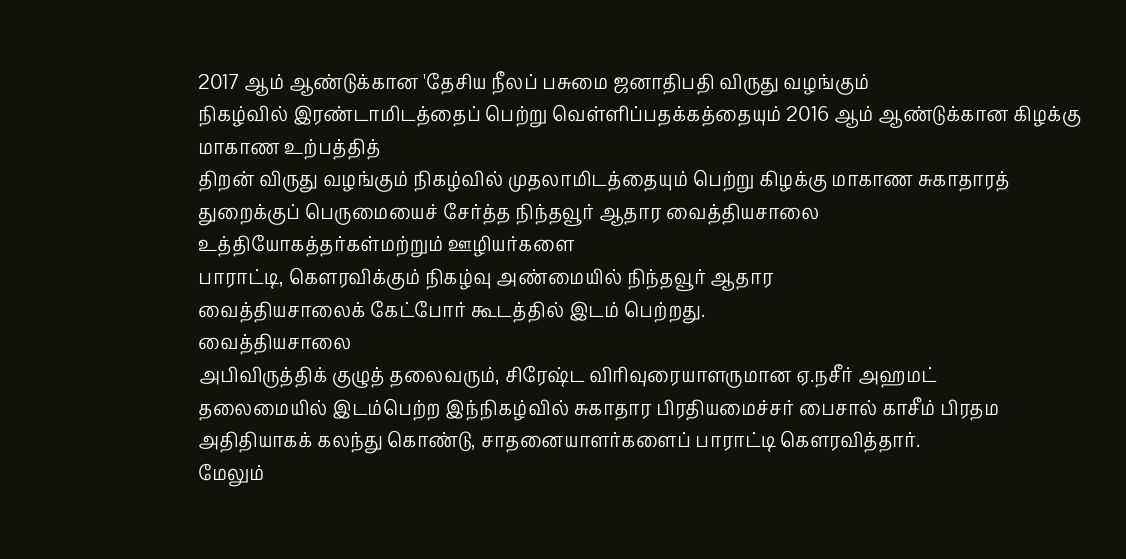2017 ஆம் ஆண்டுக்கான 'தேசிய நீலப் பசுமை ஜனாதிபதி விருது வழங்கும்
நிகழ்வில் இரண்டாமிடத்தைப் பெற்று வெள்ளிப்பதக்கத்தையும் 2016 ஆம் ஆண்டுக்கான கிழக்கு மாகாண உற்பத்தித்
திறன் விருது வழங்கும் நிகழ்வில் முதலாமிடத்தையும் பெற்று கிழக்கு மாகாண சுகாதாரத்
துறைக்குப் பெருமையைச் சேர்த்த நிந்தவூர் ஆதார வைத்தியசாலை
உத்தியோகத்தர்கள்மற்றும் ஊழியர்களை
பாராட்டி, கௌரவிக்கும் நிகழ்வு அண்மையில் நிந்தவூர் ஆதார
வைத்தியசாலைக் கேட்போர் கூடத்தில் இடம் பெற்றது.
வைத்தியசாலை
அபிவிருத்திக் குழுத் தலைவரும், சிரேஷ்ட விரிவுரையாளருமான ஏ.நசீர் அஹமட்
தலைமையில் இடம்பெற்ற இந்நிகழ்வில் சுகாதார பிரதியமைச்சர் பைசால் காசீம் பிரதம
அதிதியாகக் கலந்து கொண்டு, சாதனையாளர்களைப் பாராட்டி கௌரவித்தார்.
மேலும்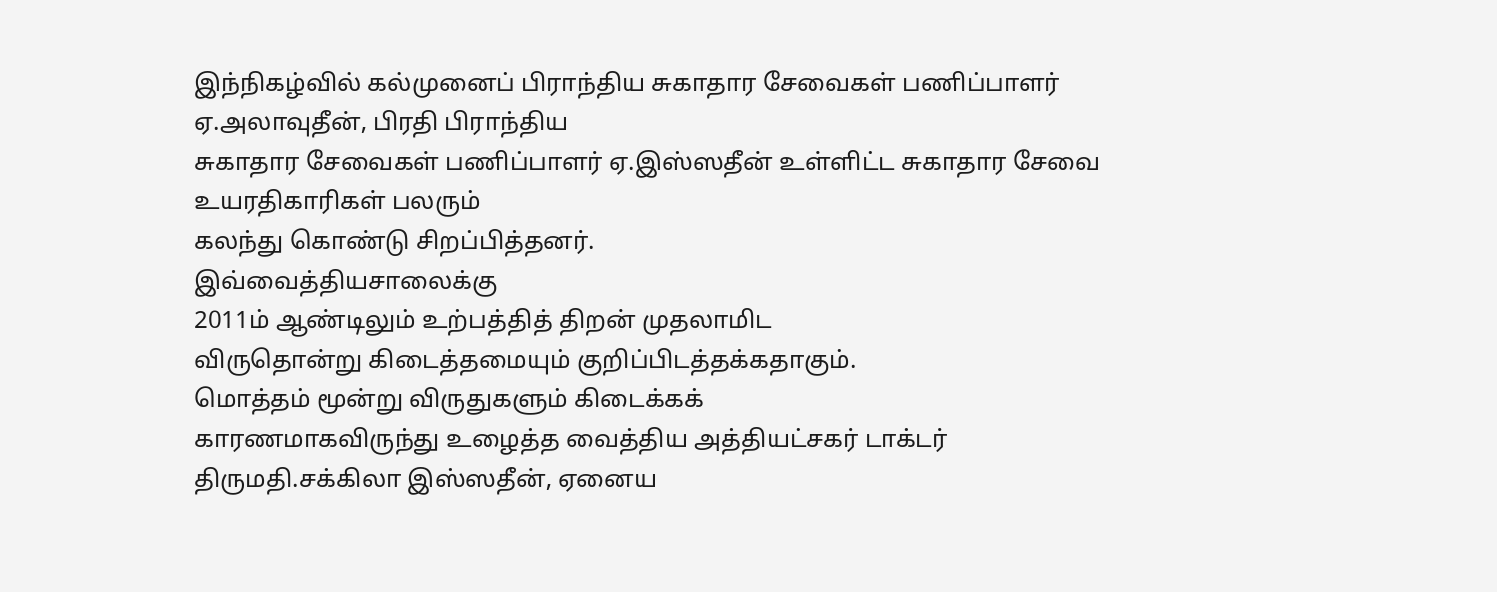இந்நிகழ்வில் கல்முனைப் பிராந்திய சுகாதார சேவைகள் பணிப்பாளர் ஏ.அலாவுதீன், பிரதி பிராந்திய
சுகாதார சேவைகள் பணிப்பாளர் ஏ.இஸ்ஸதீன் உள்ளிட்ட சுகாதார சேவை உயரதிகாரிகள் பலரும்
கலந்து கொண்டு சிறப்பித்தனர்.
இவ்வைத்தியசாலைக்கு
2011ம் ஆண்டிலும் உற்பத்தித் திறன் முதலாமிட
விருதொன்று கிடைத்தமையும் குறிப்பிடத்தக்கதாகும்.
மொத்தம் மூன்று விருதுகளும் கிடைக்கக்
காரணமாகவிருந்து உழைத்த வைத்திய அத்தியட்சகர் டாக்டர் திருமதி.சக்கிலா இஸ்ஸதீன், ஏனைய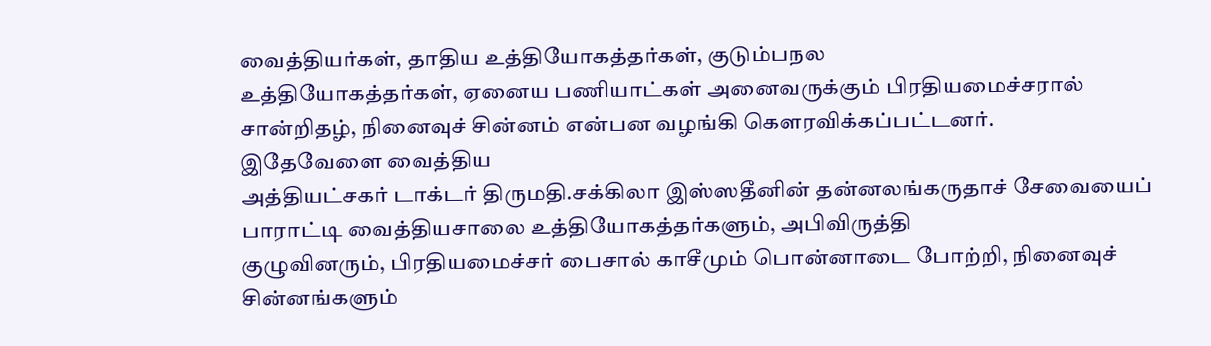வைத்தியர்கள், தாதிய உத்தியோகத்தர்கள், குடும்பநல
உத்தியோகத்தர்கள், ஏனைய பணியாட்கள் அனைவருக்கும் பிரதியமைச்சரால்
சான்றிதழ், நினைவுச் சின்னம் என்பன வழங்கி கௌரவிக்கப்பட்டனர்.
இதேவேளை வைத்திய
அத்தியட்சகர் டாக்டர் திருமதி.சக்கிலா இஸ்ஸதீனின் தன்னலங்கருதாச் சேவையைப்
பாராட்டி வைத்தியசாலை உத்தியோகத்தர்களும், அபிவிருத்தி
குழுவினரும், பிரதியமைச்சர் பைசால் காசீமும் பொன்னாடை போற்றி, நினைவுச்
சின்னங்களும்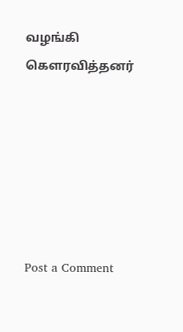வழங்கி கௌரவித்தனர்






Post a Comment